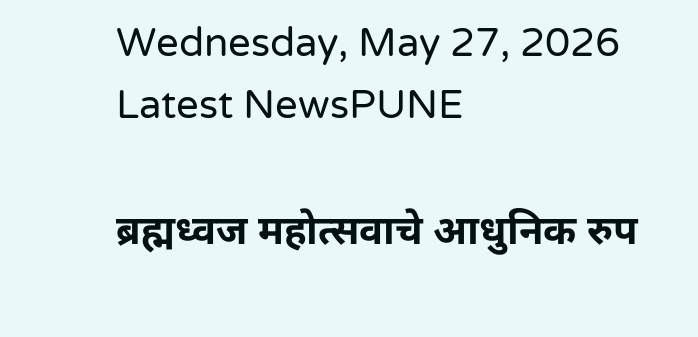Wednesday, May 27, 2026
Latest NewsPUNE

ब्रह्मध्वज महोत्सवाचे आधुनिक रुप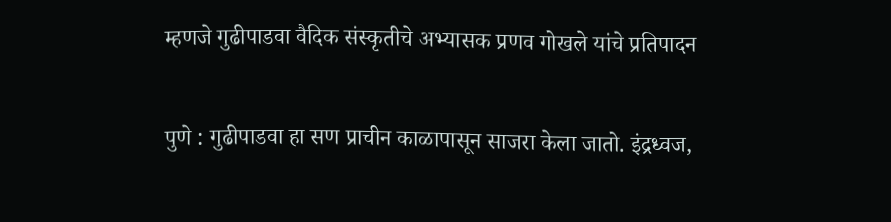म्हणजे गुढीपाडवा वैदिक संस्कृतीचे अभ्यासक प्रणव गोखले यांचे प्रतिपादन

पुणे : गुढीपाडवा हा सण प्राचीन काळापासून साजरा केला जातो. इंद्रध्वज,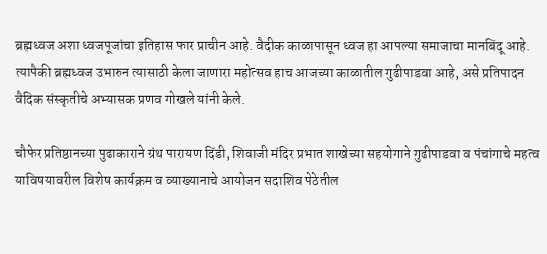ब्रह्मध्वज अशा ध्वजपूजांचा इतिहास फार प्राचीन आहे. वैदीक काळापासून ध्वज हा आपल्या समाजाचा मानबिंदू आहे. त्यापैकी ब्रह्मध्वज उभारुन त्यासाठी केला जाणारा महोत्सव हाच आजच्या काळातील गुढीपाडवा आहे, असे प्रतिपादन वैदिक संस्कृतीचे अभ्यासक प्रणव गोखले यांनी केले.

चौफेर प्रतिष्ठानच्या पुढाकाराने ग्रंथ पारायण दिंडी, शिवाजी मंदिर प्रभात शाखेच्या सहयोगाने गुढीपाडवा व पंचांगाचे महत्व याविषयावरील विशेष कार्यक्रम व व्याख्यानाचे आयोजन सदाशिव पेठेतील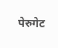पेरुगेट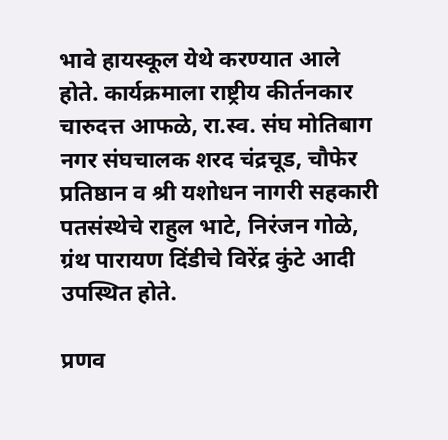भावे हायस्कूल येथे करण्यात आले होते. कार्यक्रमाला राष्ट्रीय कीर्तनकार चारुदत्त आफळे, रा.स्व. संघ मोतिबाग नगर संघचालक शरद चंद्रचूड, चौफेर प्रतिष्ठान व श्री यशोधन नागरी सहकारी पतसंस्थेचे राहुल भाटे, निरंजन गोळे, ग्रंथ पारायण दिंडीचे विरेंद्र कुंटे आदी उपस्थित होते.

प्रणव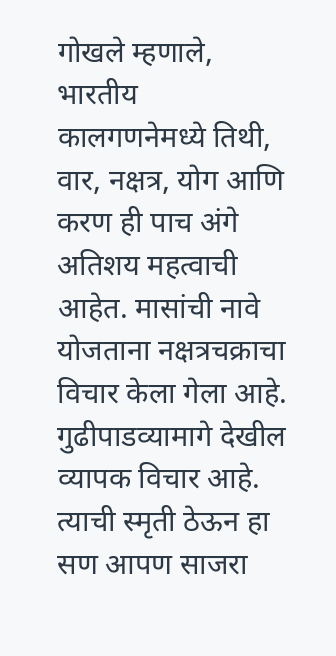गोखले म्हणाले, भारतीय कालगणनेमध्ये तिथी, वार, नक्षत्र, योग आणि करण ही पाच अंगे अतिशय महत्वाची आहेत. मासांची नावे योजताना नक्षत्रचक्राचा विचार केला गेला आहे. गुढीपाडव्यामागे देखील व्यापक विचार आहे. त्याची स्मृती ठेऊन हा सण आपण साजरा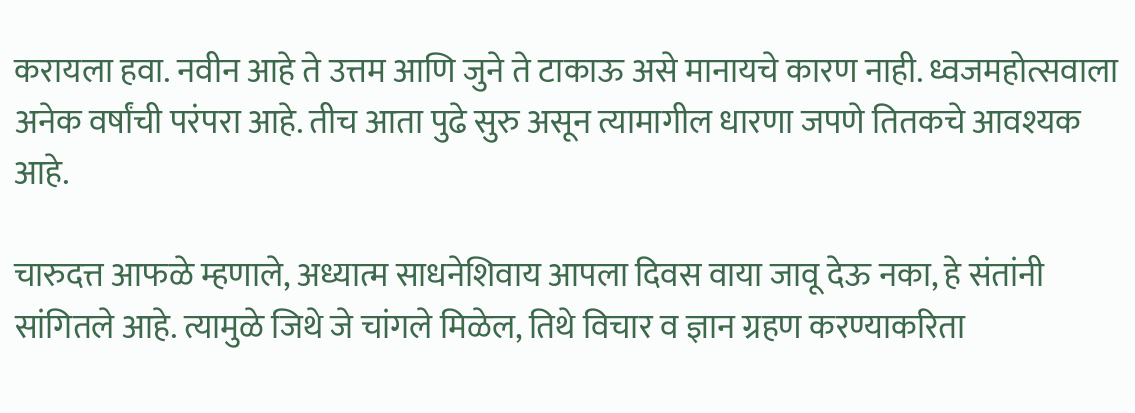करायला हवा. नवीन आहे ते उत्तम आणि जुने ते टाकाऊ असे मानायचे कारण नाही. ध्वजमहोत्सवाला अनेक वर्षांची परंपरा आहे. तीच आता पुढे सुरु असून त्यामागील धारणा जपणे तितकचे आवश्यक आहे.

चारुदत्त आफळे म्हणाले, अध्यात्म साधनेशिवाय आपला दिवस वाया जावू देऊ नका, हे संतांनी सांगितले आहे. त्यामुळे जिथे जे चांगले मिळेल, तिथे विचार व ज्ञान ग्रहण करण्याकरिता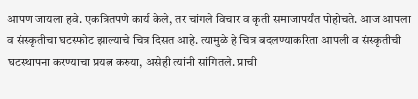आपण जायला हवे. एकत्रितपणे कार्य केले, तर चांगले विचार व कृती समाजापर्यंत पोहोचते. आज आपला व संस्कृतीचा घटस्फोट झाल्याचे चित्र दिसत आहे. त्यामुळे हे चित्र बदलण्याकरिता आपली व संस्कृतीची घटस्थापना करण्याचा प्रयत्न करुया, असेही त्यांनी सांगितले. प्राची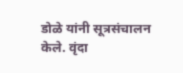डोळे यांनी सूत्रसंचालन केले. वृंदा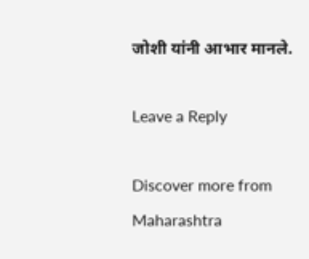जोशी यांनी आभार मानले.

Leave a Reply

Discover more from Maharashtra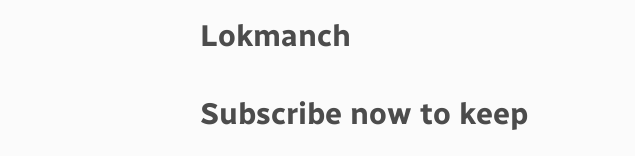Lokmanch

Subscribe now to keep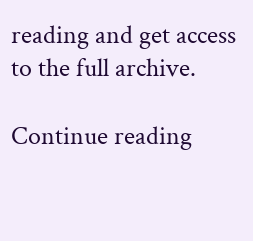reading and get access to the full archive.

Continue reading